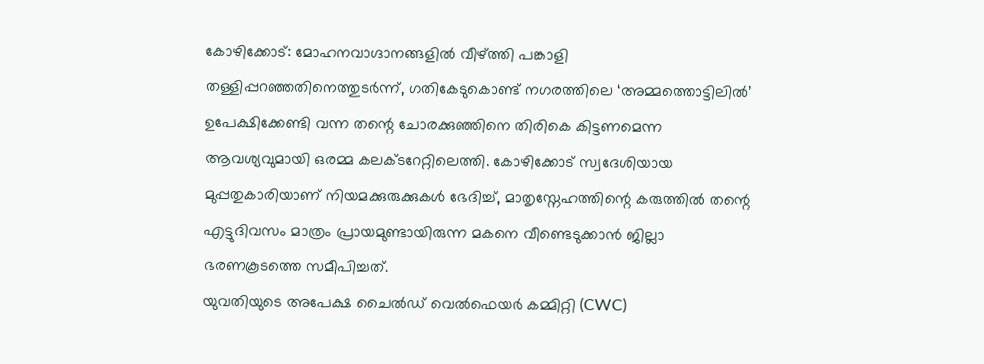കോഴിക്കോട്: മോഹനവാഗ്ദാനങ്ങളിൽ വീഴ്ത്തി പങ്കാളി തള്ളിപ്പറഞ്ഞതിനെത്തുടർന്ന്, ഗതികേടുകൊണ്ട് നഗരത്തിലെ ‘അമ്മത്തൊട്ടിലിൽ’ ഉപേക്ഷിക്കേണ്ടി വന്ന തന്റെ ചോരക്കുഞ്ഞിനെ തിരികെ കിട്ടണമെന്ന ആവശ്യവുമായി ഒരമ്മ കലക്ടറേറ്റിലെത്തി. കോഴിക്കോട് സ്വദേശിയായ മുപ്പതുകാരിയാണ് നിയമക്കുരുക്കുകൾ ഭേദിച്ച്, മാതൃസ്നേഹത്തിന്റെ കരുത്തിൽ തന്റെ എട്ടുദിവസം മാത്രം പ്രായമുണ്ടായിരുന്ന മകനെ വീണ്ടെടുക്കാൻ ജില്ലാ ഭരണകൂടത്തെ സമീപിച്ചത്.
യുവതിയുടെ അപേക്ഷ ചൈൽഡ് വെൽഫെയർ കമ്മിറ്റി (CWC)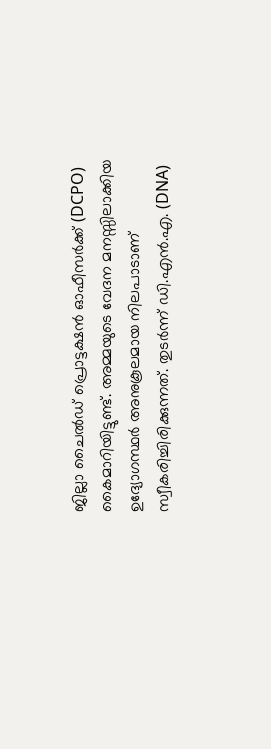ജില്ലാ ചൈൽഡ് പ്രൊട്ടക്ഷൻ ഓഫീസർക്ക് (DCPO) കൈമാറിയിട്ടുണ്ട്. അമ്മയുടെ വേദന മനസ്സിലാക്കിയ ഉദ്യോഗസ്ഥർ അനുകൂലമായ നിലപാടാണ് സ്വീകരിച്ചിരിക്കുന്നത്. തുടർന്ന് ഡി.എൻ.എ. (DNA)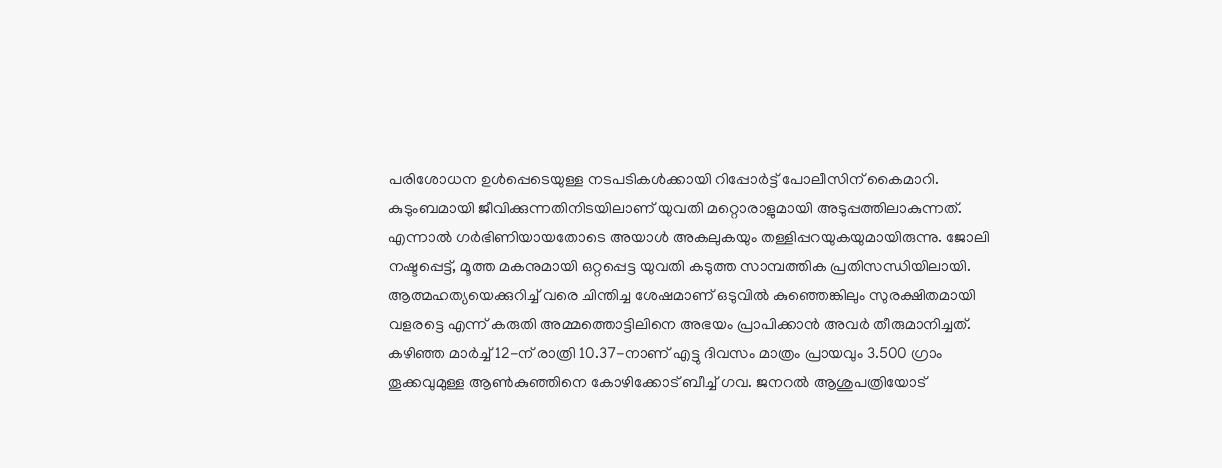പരിശോധന ഉൾപ്പെടെയുള്ള നടപടികൾക്കായി റിപ്പോർട്ട് പോലീസിന് കൈമാറി.
കുടുംബമായി ജീവിക്കുന്നതിനിടയിലാണ് യുവതി മറ്റൊരാളുമായി അടുപ്പത്തിലാകുന്നത്. എന്നാൽ ഗർഭിണിയായതോടെ അയാൾ അകലുകയും തള്ളിപ്പറയുകയുമായിരുന്നു. ജോലി നഷ്ടപ്പെട്ട്, മൂത്ത മകനുമായി ഒറ്റപ്പെട്ട യുവതി കടുത്ത സാമ്പത്തിക പ്രതിസന്ധിയിലായി. ആത്മഹത്യയെക്കുറിച്ച് വരെ ചിന്തിച്ച ശേഷമാണ് ഒടുവിൽ കുഞ്ഞെങ്കിലും സുരക്ഷിതമായി വളരട്ടെ എന്ന് കരുതി അമ്മത്തൊട്ടിലിനെ അഭയം പ്രാപിക്കാൻ അവർ തീരുമാനിച്ചത്.
കഴിഞ്ഞ മാർച്ച് 12-ന് രാത്രി 10.37-നാണ് എട്ടു ദിവസം മാത്രം പ്രായവും 3.500 ഗ്രാം തൂക്കവുമുള്ള ആൺകുഞ്ഞിനെ കോഴിക്കോട് ബീച്ച് ഗവ. ജനറൽ ആശുപത്രിയോട്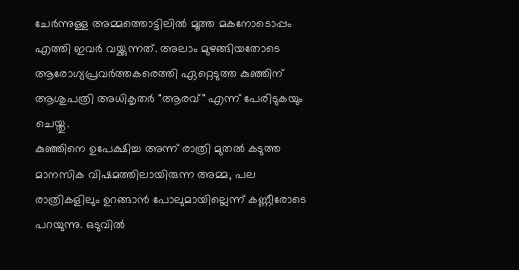ചേർന്നുള്ള അമ്മത്തൊട്ടിലിൽ മൂത്ത മകനോടൊപ്പം എത്തി ഇവർ വയ്ക്കുന്നത്. അലാം മുഴങ്ങിയതോടെ ആരോഗ്യപ്രവർത്തകരെത്തി ഏറ്റെടുത്ത കുഞ്ഞിന് ആശുപത്രി അധികൃതർ "ആരവ്" എന്ന് പേരിടുകയും ചെയ്തു.
കുഞ്ഞിനെ ഉപേക്ഷിച്ച അന്ന് രാത്രി മുതൽ കടുത്ത മാനസിക വിഷമത്തിലായിരുന്ന അമ്മ, പല രാത്രികളിലും ഉറങ്ങാൻ പോലുമായില്ലെന്ന് കണ്ണീരോടെ പറയുന്നു. ഒടുവിൽ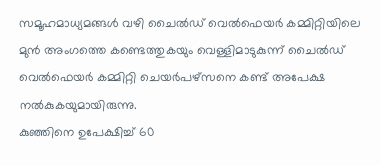സമൂഹമാധ്യമങ്ങൾ വഴി ചൈൽഡ് വെൽഫെയർ കമ്മിറ്റിയിലെ മുൻ അംഗത്തെ കണ്ടെത്തുകയും വെള്ളിമാടുകുന്ന് ചൈൽഡ് വെൽഫെയർ കമ്മിറ്റി ചെയർപഴ്സനെ കണ്ട് അപേക്ഷ നൽകുകയുമായിരുന്നു.
കുഞ്ഞിനെ ഉപേക്ഷിച്ച് 60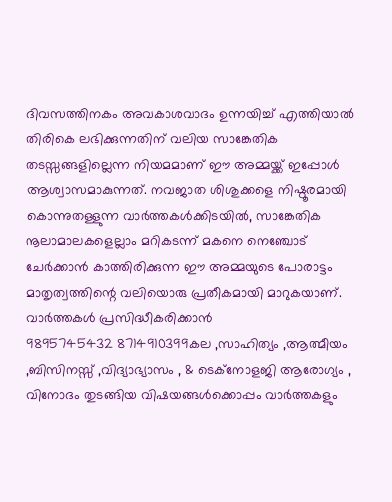ദിവസത്തിനകം അവകാശവാദം ഉന്നയിച്ച് എത്തിയാൽ തിരികെ ലഭിക്കുന്നതിന് വലിയ സാങ്കേതിക തടസ്സങ്ങളില്ലെന്ന നിയമമാണ് ഈ അമ്മയ്ക്ക് ഇപ്പോൾ ആശ്വാസമാകുന്നത്. നവജാത ശിശുക്കളെ നിഷ്ഠൂരമായി കൊന്നുതള്ളുന്ന വാർത്തകൾക്കിടയിൽ, സാങ്കേതിക നൂലാമാലകളെല്ലാം മറികടന്ന് മകനെ നെഞ്ചോട് ചേർക്കാൻ കാത്തിരിക്കുന്ന ഈ അമ്മയുടെ പോരാട്ടം മാതൃത്വത്തിന്റെ വലിയൊരു പ്രതീകമായി മാറുകയാണ്.
വാർത്തകൾ പ്രസിദ്ധീകരിക്കാൻ
9895745432 8714910399കല ,സാഹിത്യം ,ആത്മീയം ,ബിസിനസ്സ് ,വിദ്യാഭ്യാസം , & ടെക്നോളജി ആരോഗ്യം , വിനോദം തുടങ്ങിയ വിഷയങ്ങൾക്കൊപ്പം വാർത്തകളും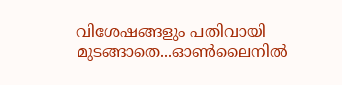വിശേഷങ്ങളും പതിവായി മുടങ്ങാതെ...ഓൺലൈനിൽ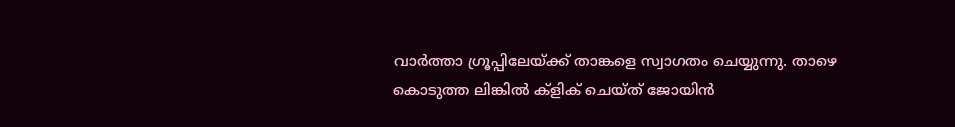വാർത്താ ഗ്രൂപ്പിലേയ്ക്ക് താങ്കളെ സ്വാഗതം ചെയ്യുന്നു. താഴെ കൊടുത്ത ലിങ്കിൽ ക്ളിക് ചെയ്ത് ജോയിൻ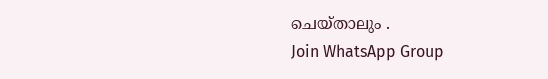ചെയ്താലും .
Join WhatsApp Group